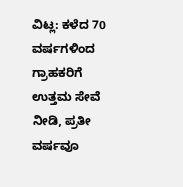ವಿಟ್ಲ: ಕಳೆದ 70 ವರ್ಷಗಳಿಂದ ಗ್ರಾಹಕರಿಗೆ ಉತ್ತಮ ಸೇವೆ ನೀಡಿ, ಪ್ರತೀ ವರ್ಷವೂ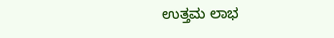ಉತ್ತಮ ಲಾಭ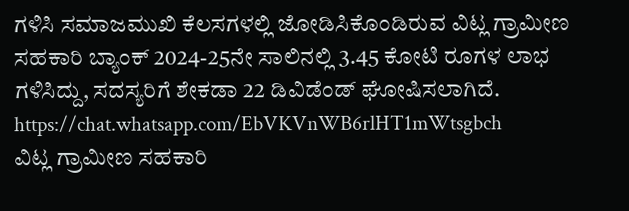ಗಳಿಸಿ ಸಮಾಜಮುಖಿ ಕೆಲಸಗಳಲ್ಲಿ ಜೋಡಿಸಿಕೊಂಡಿರುವ ವಿಟ್ಲ ಗ್ರಾಮೀಣ ಸಹಕಾರಿ ಬ್ಯಾಂಕ್ 2024-25ನೇ ಸಾಲಿನಲ್ಲಿ 3.45 ಕೋಟಿ ರೂಗಳ ಲಾಭ ಗಳಿಸಿದ್ದು, ಸದಸ್ಯರಿಗೆ ಶೇಕಡಾ 22 ಡಿವಿಡೆಂಡ್ ಘೋಷಿಸಲಾಗಿದೆ.
https://chat.whatsapp.com/EbVKVnWB6rlHT1mWtsgbch
ವಿಟ್ಲ ಗ್ರಾಮೀಣ ಸಹಕಾರಿ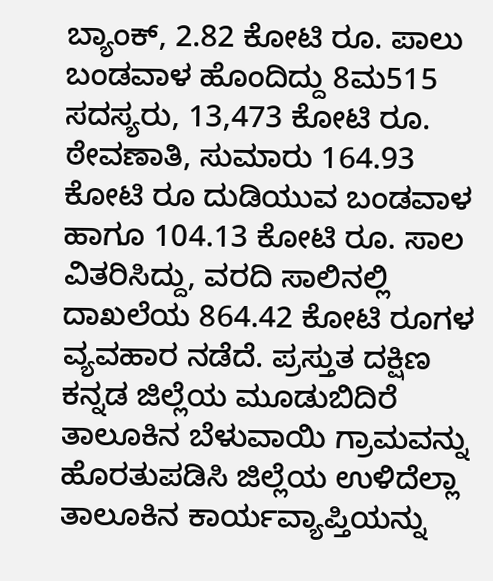ಬ್ಯಾಂಕ್, 2.82 ಕೋಟಿ ರೂ. ಪಾಲು ಬಂಡವಾಳ ಹೊಂದಿದ್ದು 8ಮ515 ಸದಸ್ಯರು, 13,473 ಕೋಟಿ ರೂ. ಠೇವಣಾತಿ, ಸುಮಾರು 164.93 ಕೋಟಿ ರೂ ದುಡಿಯುವ ಬಂಡವಾಳ ಹಾಗೂ 104.13 ಕೋಟಿ ರೂ. ಸಾಲ ವಿತರಿಸಿದ್ದು, ವರದಿ ಸಾಲಿನಲ್ಲಿ ದಾಖಲೆಯ 864.42 ಕೋಟಿ ರೂಗಳ ವ್ಯವಹಾರ ನಡೆದೆ. ಪ್ರಸ್ತುತ ದಕ್ಷಿಣ ಕನ್ನಡ ಜಿಲ್ಲೆಯ ಮೂಡುಬಿದಿರೆ ತಾಲೂಕಿನ ಬೆಳುವಾಯಿ ಗ್ರಾಮವನ್ನು ಹೊರತುಪಡಿಸಿ ಜಿಲ್ಲೆಯ ಉಳಿದೆಲ್ಲಾ ತಾಲೂಕಿನ ಕಾರ್ಯವ್ಯಾಪ್ತಿಯನ್ನು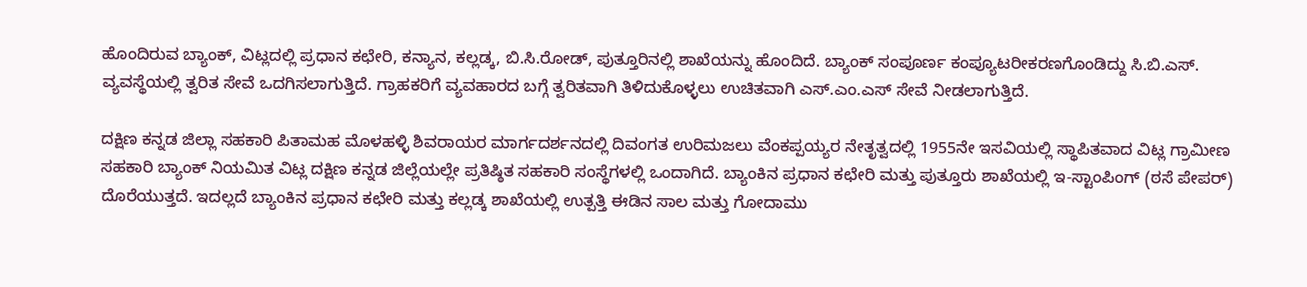ಹೊಂದಿರುವ ಬ್ಯಾಂಕ್, ವಿಟ್ಲದಲ್ಲಿ ಪ್ರಧಾನ ಕಛೇರಿ, ಕನ್ಯಾನ, ಕಲ್ಲಡ್ಕ, ಬಿ.ಸಿ.ರೋಡ್, ಪುತ್ತೂರಿನಲ್ಲಿ ಶಾಖೆಯನ್ನು ಹೊಂದಿದೆ. ಬ್ಯಾಂಕ್ ಸಂಪೂರ್ಣ ಕಂಪ್ಯೂಟರೀಕರಣಗೊಂಡಿದ್ದು ಸಿ.ಬಿ.ಎಸ್. ವ್ಯವಸ್ಥೆಯಲ್ಲಿ ತ್ವರಿತ ಸೇವೆ ಒದಗಿಸಲಾಗುತ್ತಿದೆ. ಗ್ರಾಹಕರಿಗೆ ವ್ಯವಹಾರದ ಬಗ್ಗೆ ತ್ವರಿತವಾಗಿ ತಿಳಿದುಕೊಳ್ಳಲು ಉಚಿತವಾಗಿ ಎಸ್.ಎಂ.ಎಸ್ ಸೇವೆ ನೀಡಲಾಗುತ್ತಿದೆ.

ದಕ್ಷಿಣ ಕನ್ನಡ ಜಿಲ್ಲಾ ಸಹಕಾರಿ ಪಿತಾಮಹ ಮೊಳಹಳ್ಳಿ ಶಿವರಾಯರ ಮಾರ್ಗದರ್ಶನದಲ್ಲಿ ದಿವಂಗತ ಉರಿಮಜಲು ವೆಂಕಪ್ಪಯ್ಯರ ನೇತೃತ್ವದಲ್ಲಿ 1955ನೇ ಇಸವಿಯಲ್ಲಿ ಸ್ಥಾಪಿತವಾದ ವಿಟ್ಲ ಗ್ರಾಮೀಣ ಸಹಕಾರಿ ಬ್ಯಾಂಕ್ ನಿಯಮಿತ ವಿಟ್ಲ ದಕ್ಷಿಣ ಕನ್ನಡ ಜಿಲ್ಲೆಯಲ್ಲೇ ಪ್ರತಿಷ್ಠಿತ ಸಹಕಾರಿ ಸಂಸ್ಥೆಗಳಲ್ಲಿ ಒಂದಾಗಿದೆ. ಬ್ಯಾಂಕಿನ ಪ್ರಧಾನ ಕಛೇರಿ ಮತ್ತು ಪುತ್ತೂರು ಶಾಖೆಯಲ್ಲಿ ಇ-ಸ್ಟಾಂಪಿಂಗ್ (ಠಸೆ ಪೇಪರ್) ದೊರೆಯುತ್ತದೆ. ಇದಲ್ಲದೆ ಬ್ಯಾಂಕಿನ ಪ್ರಧಾನ ಕಛೇರಿ ಮತ್ತು ಕಲ್ಲಡ್ಕ ಶಾಖೆಯಲ್ಲಿ ಉತ್ಪತ್ತಿ ಈಡಿನ ಸಾಲ ಮತ್ತು ಗೋದಾಮು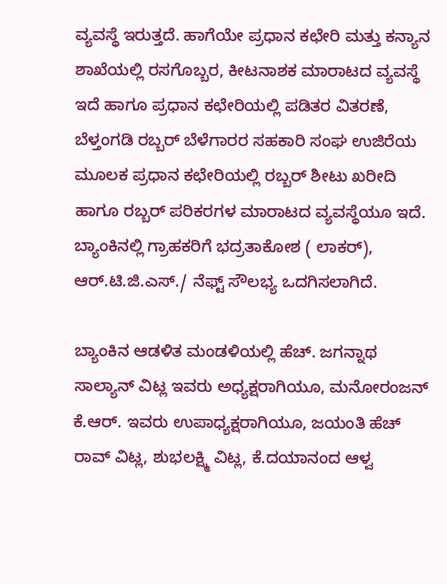ವ್ಯವಸ್ಥೆ ಇರುತ್ತದೆ. ಹಾಗೆಯೇ ಪ್ರಧಾನ ಕಛೇರಿ ಮತ್ತು ಕನ್ಯಾನ ಶಾಖೆಯಲ್ಲಿ ರಸಗೊಬ್ಬರ, ಕೀಟನಾಶಕ ಮಾರಾಟದ ವ್ಯವಸ್ಥೆ ಇದೆ ಹಾಗೂ ಪ್ರಧಾನ ಕಛೇರಿಯಲ್ಲಿ ಪಡಿತರ ವಿತರಣೆ, ಬೆಳ್ತಂಗಡಿ ರಬ್ಬರ್ ಬೆಳೆಗಾರರ ಸಹಕಾರಿ ಸಂಘ ಉಜಿರೆಯ ಮೂಲಕ ಪ್ರಧಾನ ಕಛೇರಿಯಲ್ಲಿ ರಬ್ಬರ್ ಶೀಟು ಖರೀದಿ ಹಾಗೂ ರಬ್ಬರ್ ಪರಿಕರಗಳ ಮಾರಾಟದ ವ್ಯವಸ್ಥೆಯೂ ಇದೆ. ಬ್ಯಾಂಕಿನಲ್ಲಿ ಗ್ರಾಹಕರಿಗೆ ಭದ್ರತಾಕೋಶ ( ಲಾಕರ್), ಆರ್.ಟಿ.ಜಿ.ಎಸ್./ ನೆಫ್ಟ್ ಸೌಲಭ್ಯ ಒದಗಿಸಲಾಗಿದೆ.

ಬ್ಯಾಂಕಿನ ಆಡಳಿತ ಮಂಡಳಿಯಲ್ಲಿ ಹೆಚ್. ಜಗನ್ನಾಥ ಸಾಲ್ಯಾನ್ ವಿಟ್ಲ ಇವರು ಅಧ್ಯಕ್ಷರಾಗಿಯೂ, ಮನೋರಂಜನ್ ಕೆ.ಆರ್. ಇವರು ಉಪಾಧ್ಯಕ್ಷರಾಗಿಯೂ, ಜಯಂತಿ ಹೆಚ್ ರಾವ್ ವಿಟ್ಲ, ಶುಭಲಕ್ಷ್ಮಿ ವಿಟ್ಲ, ಕೆ.ದಯಾನಂದ ಆಳ್ವ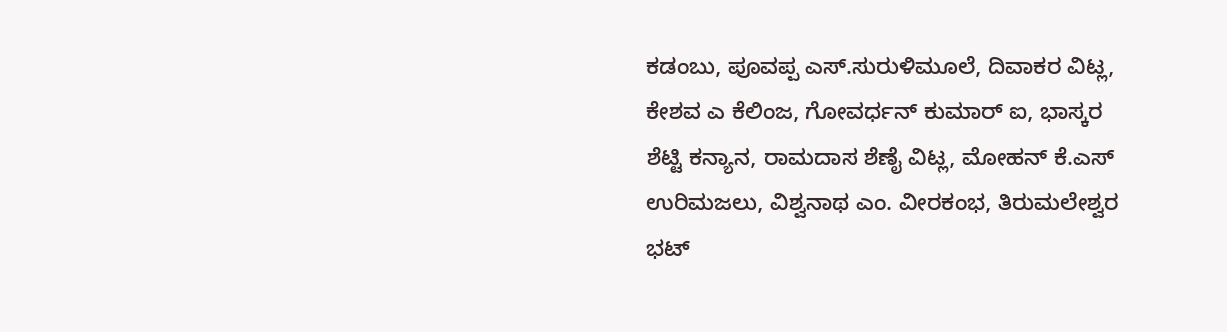ಕಡಂಬು, ಪೂವಪ್ಪ ಎಸ್.ಸುರುಳಿಮೂಲೆ, ದಿವಾಕರ ವಿಟ್ಲ, ಕೇಶವ ಎ ಕೆಲಿಂಜ, ಗೋವರ್ಧನ್ ಕುಮಾರ್ ಐ, ಭಾಸ್ಕರ ಶೆಟ್ಟಿ ಕನ್ಯಾನ, ರಾಮದಾಸ ಶೆಣೈ ವಿಟ್ಲ, ಮೋಹನ್ ಕೆ.ಎಸ್ ಉರಿಮಜಲು, ವಿಶ್ವನಾಥ ಎಂ. ವೀರಕಂಭ, ತಿರುಮಲೇಶ್ವರ ಭಟ್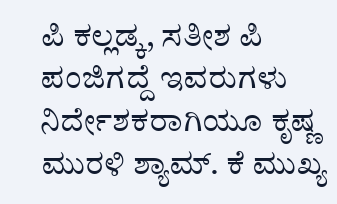ಪಿ ಕಲ್ಲಡ್ಕ, ಸತೀಶ ಪಿ ಪಂಜಿಗದ್ದೆ ಇವರುಗಳು ನಿರ್ದೇಶಕರಾಗಿಯೂ ಕೃಷ್ಣ ಮುರಳಿ ಶ್ಯಾಮ್. ಕೆ ಮುಖ್ಯ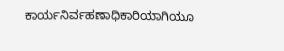ಕಾರ್ಯನಿರ್ವಹಣಾಧಿಕಾರಿಯಾಗಿಯೂ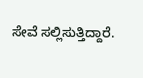ಸೇವೆ ಸಲ್ಲಿಸುತ್ತಿದ್ದಾರೆ.